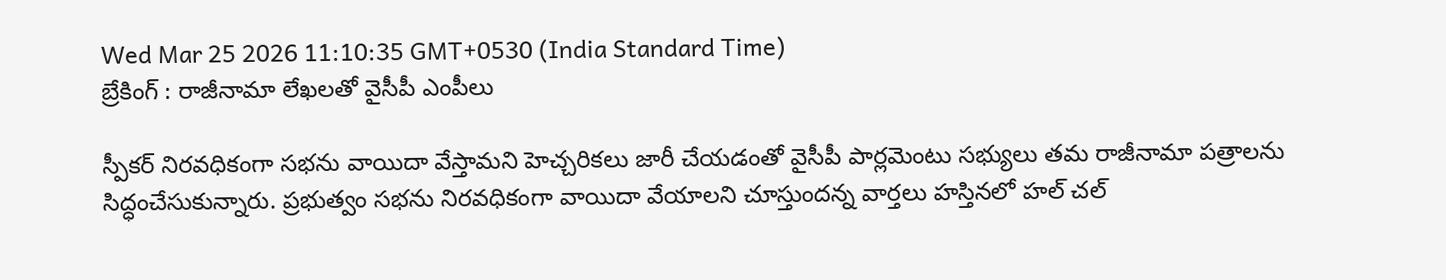Wed Mar 25 2026 11:10:35 GMT+0530 (India Standard Time)
బ్రేకింగ్ : రాజీనామా లేఖలతో వైసీపీ ఎంపీలు

స్పీకర్ నిరవధికంగా సభను వాయిదా వేస్తామని హెచ్చరికలు జారీ చేయడంతో వైసీపీ పార్లమెంటు సభ్యులు తమ రాజీనామా పత్రాలను సిద్ధంచేసుకున్నారు. ప్రభుత్వం సభను నిరవధికంగా వాయిదా వేయాలని చూస్తుందన్న వార్తలు హస్తినలో హల్ చల్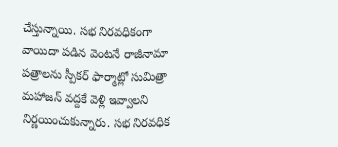చేస్తున్నాయి. సభ నిరవధికంగా వాయిదా పడిన వెంటనే రాజీనామా పత్రాలను స్పీకర్ ఫార్మాట్లో సుమిత్రా మహాజన్ వద్దకే వెళ్లి ఇవ్వాలని నిర్ణయించుకున్నారు. సభ నిరవధిక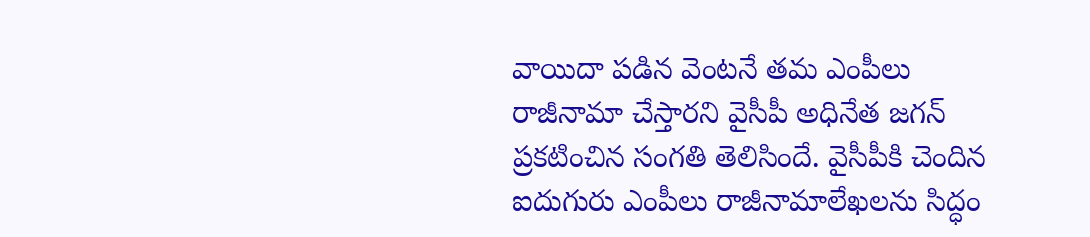వాయిదా పడిన వెంటనే తమ ఎంపీలు రాజీనామా చేస్తారని వైసీపీ అధినేత జగన్ ప్రకటించిన సంగతి తెలిసిందే. వైసీపీకి చెందిన ఐదుగురు ఎంపీలు రాజీనామాలేఖలను సిద్ధం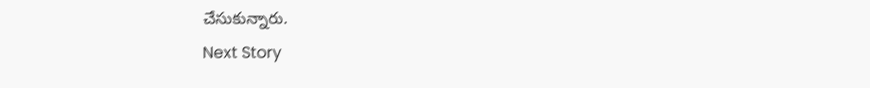చేసుకున్నారు.
Next Story